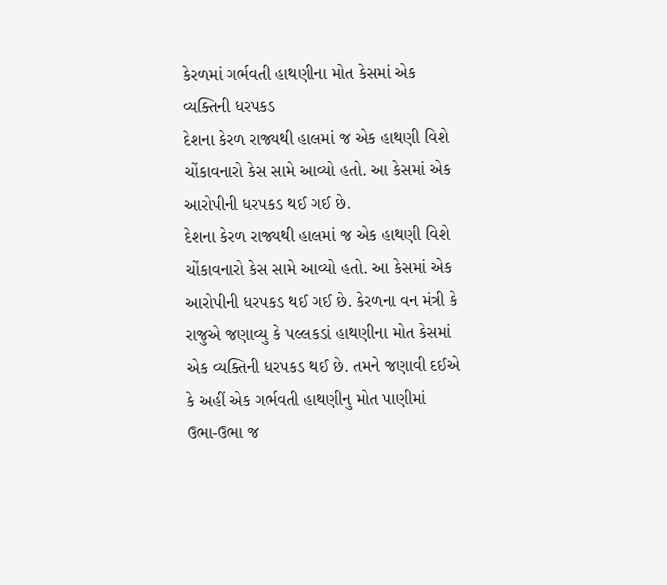કેરળમાં ગર્ભવતી હાથણીના મોત કેસમાં એક વ્યક્તિની ધરપકડ
દેશના કેરળ રાજ્યથી હાલમાં જ એક હાથણી વિશે ચોંકાવનારો કેસ સામે આવ્યો હતો. આ કેસમાં એક આરોપીની ધરપકડ થઈ ગઈ છે.
દેશના કેરળ રાજ્યથી હાલમાં જ એક હાથણી વિશે ચોંકાવનારો કેસ સામે આવ્યો હતો. આ કેસમાં એક આરોપીની ધરપકડ થઈ ગઈ છે. કેરળના વન મંત્રી કે રાજુએ જણાવ્યુ કે પલ્લકડાં હાથણીના મોત કેસમાં એક વ્યક્તિની ધરપકડ થઈ છે. તમને જણાવી દઈએ કે અહીં એક ગર્ભવતી હાથણીનુ મોત પાણીમાં ઉભા-ઉભા જ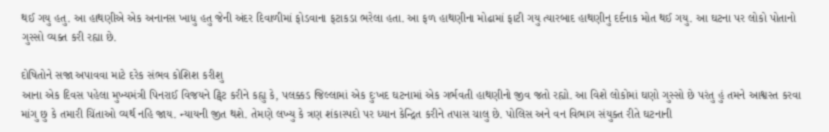થઈ ગયુ હતુ. આ હાથણીએ એક અનાનસ ખાધુ હતુ જેની અંદર દિવાળીમાં ફોડવાના ફટાકડા ભરેલા હતા. આ ફળ હાથણીના મોઢામાં ફાટી ગયુ ત્યારબાદ હાથણીનુ દર્દનાક મોત થઈ ગયુ. આ ઘટના પર લોકો પોતાનો ગુસ્સો વ્યક્ત કરી રહ્યા છે.

દોષિતોને સજા અપાવવા માટે દરેક સંભવ કોશિશ કરીશુ
આના એક દિવસ પહેલા મુખ્યમંત્રી પિનરાઈ વિજયને ટ્વિટ કરીને કહ્યુ કે, પલક્કડ જિલ્લામાં એક દુઃખદ ઘટનામાં એક ગર્ભવતી હાથણીનો જીવ જતો રહ્યો. આ વિશે લોકોમાં ઘણો ગુસ્સો છે પરંતુ હું તમને આશ્વસ્ત કરવા માંગુ છુ કે તમારી ચિંતાઓ વ્યર્થ નહિ જાય. ન્યાયની જીત થશે. તેમણે લખ્યુ કે ત્રણ શંકાસ્પદો પર ધ્યાન કેન્દ્રિત કરીને તપાસ ચાલુ છે. પોલિસ અને વન વિભાગ સંયુક્ત રીતે ઘટનાની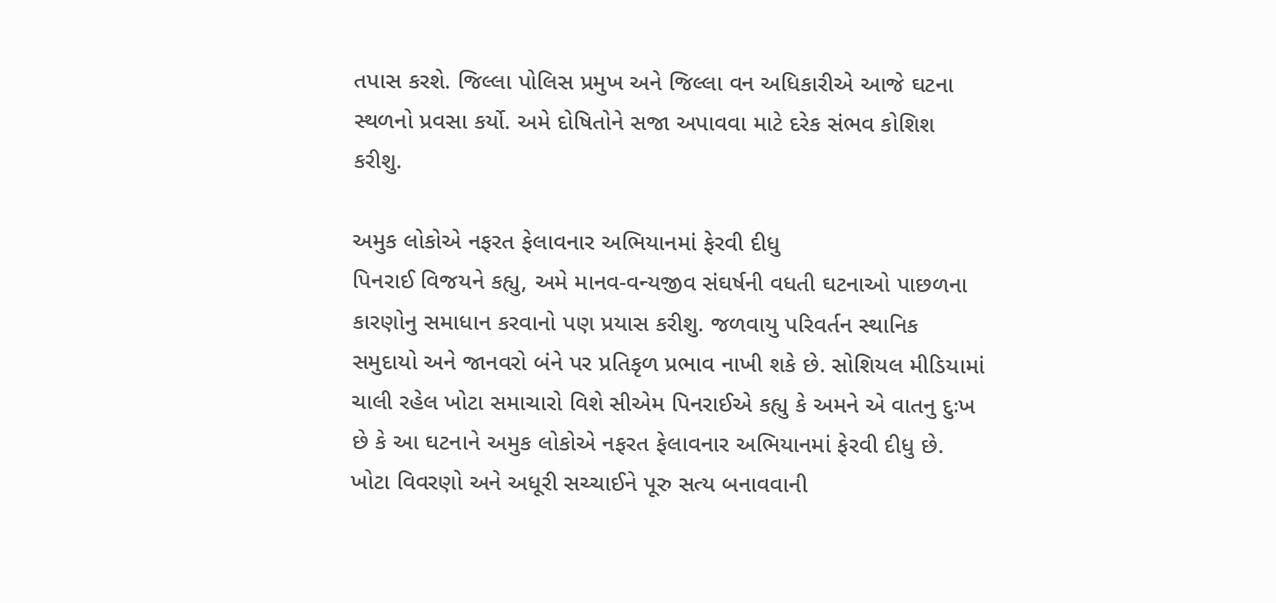તપાસ કરશે. જિલ્લા પોલિસ પ્રમુખ અને જિલ્લા વન અધિકારીએ આજે ઘટના સ્થળનો પ્રવસા કર્યો. અમે દોષિતોને સજા અપાવવા માટે દરેક સંભવ કોશિશ કરીશુ.

અમુક લોકોએ નફરત ફેલાવનાર અભિયાનમાં ફેરવી દીધુ
પિનરાઈ વિજયને કહ્યુ, અમે માનવ-વન્યજીવ સંઘર્ષની વધતી ઘટનાઓ પાછળના કારણોનુ સમાધાન કરવાનો પણ પ્રયાસ કરીશુ. જળવાયુ પરિવર્તન સ્થાનિક સમુદાયો અને જાનવરો બંને પર પ્રતિકૃળ પ્રભાવ નાખી શકે છે. સોશિયલ મીડિયામાં ચાલી રહેલ ખોટા સમાચારો વિશે સીએમ પિનરાઈએ કહ્યુ કે અમને એ વાતનુ દુઃખ છે કે આ ઘટનાને અમુક લોકોએ નફરત ફેલાવનાર અભિયાનમાં ફેરવી દીધુ છે. ખોટા વિવરણો અને અધૂરી સચ્ચાઈને પૂરુ સત્ય બનાવવાની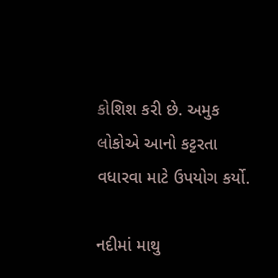કોશિશ કરી છે. અમુક લોકોએ આનો કટ્ટરતા વધારવા માટે ઉપયોગ કર્યો.

નદીમાં માથુ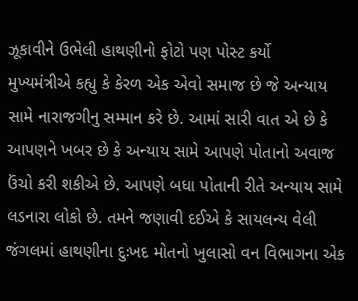ઝૂકાવીને ઉભેલી હાથણીનો ફોટો પણ પોસ્ટ કર્યો
મુખ્યમંત્રીએ કહ્યુ કે કેરળ એક એવો સમાજ છે જે અન્યાય સામે નારાજગીનુ સમ્માન કરે છે. આમાં સારી વાત એ છે કે આપણને ખબર છે કે અન્યાય સામે આપણે પોતાનો અવાજ ઉંચો કરી શકીએ છે. આપણે બધા પોતાની રીતે અન્યાય સામે લડનારા લોકો છે. તમને જણાવી દઈએ કે સાયલન્ય વેલી જંગલમાં હાથણીના દુઃખદ મોતનો ખુલાસો વન વિભાગના એક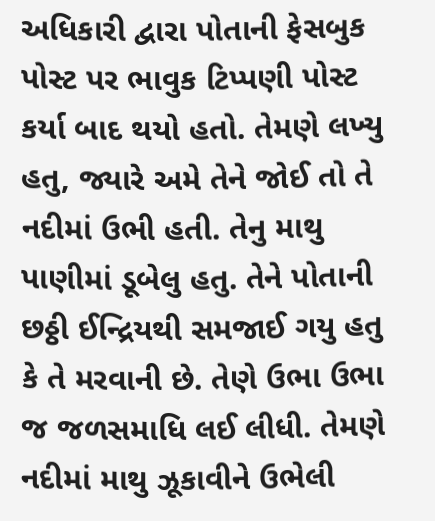અધિકારી દ્વારા પોતાની ફેસબુક પોસ્ટ પર ભાવુક ટિપ્પણી પોસ્ટ કર્યા બાદ થયો હતો. તેમણે લખ્યુ હતુ, જ્યારે અમે તેને જોઈ તો તે નદીમાં ઉભી હતી. તેનુ માથુ પાણીમાં ડૂબેલુ હતુ. તેને પોતાની છઠ્ઠી ઈન્દ્રિયથી સમજાઈ ગયુ હતુ કે તે મરવાની છે. તેણે ઉભા ઉભા જ જળસમાધિ લઈ લીધી. તેમણે નદીમાં માથુ ઝૂકાવીને ઉભેલી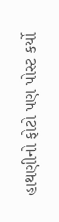હાથણીનો ફોટો પણ પોસ્ટ કર્યો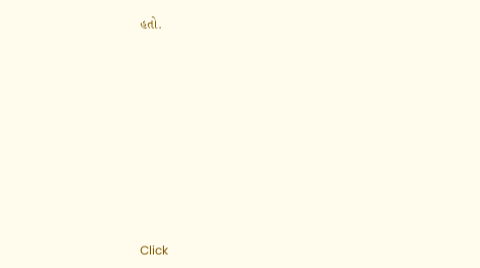હતો.












Click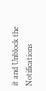it and Unblock the Notifications